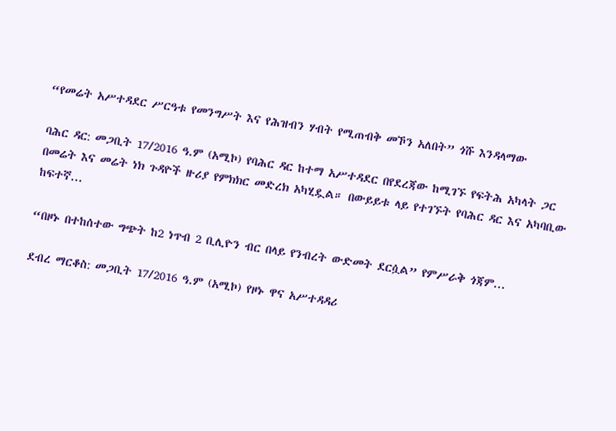“የመሬት አሥተዳደር ሥርዓቱ የመንግሥት እና የሕዝብን ሃብት የሚጠብቅ መኾን አለበት” ጎሹ እንዳላማው

ባሕር ዳር: መጋቢት 17/2016 ዓ.ም (አሚኮ) የባሕር ዳር ከተማ አሥተዳደር በየደረጃው ከሚገኙ የፍትሕ አካላት ጋር በመሬት እና መሬት ነክ ጉዳዮች ዙሪያ የምክክር መድረክ አካሂዷል። በውይይቱ ላይ የተገኙት የባሕር ዳር እና አካባቢው ከፍተኛ...

“በዞኑ በተከሰተው ግጭት ከ2 ነጥብ 2 ቢሊዮን ብር በላይ የንብረት ውድመት ደርሷል” የምሥራቅ ጎጃም...

ደብረ ማርቆስ: መጋቢት 17/2016 ዓ.ም (አሚኮ) የዞኑ ዋና አሥተዳዳሪ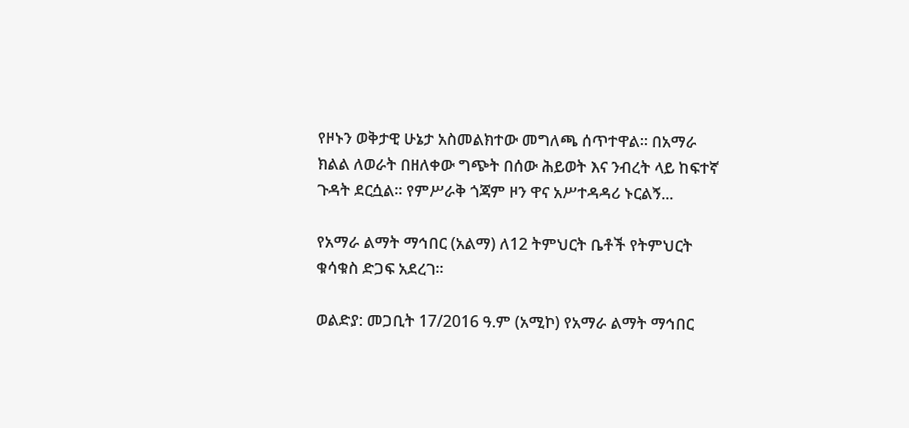የዞኑን ወቅታዊ ሁኔታ አስመልክተው መግለጫ ሰጥተዋል። በአማራ ክልል ለወራት በዘለቀው ግጭት በሰው ሕይወት እና ንብረት ላይ ከፍተኛ ጉዳት ደርሷል፡፡ የምሥራቅ ጎጃም ዞን ዋና አሥተዳዳሪ ኑርልኝ...

የአማራ ልማት ማኅበር (አልማ) ለ12 ትምህርት ቤቶች የትምህርት ቁሳቁስ ድጋፍ አደረገ፡፡

ወልድያ: መጋቢት 17/2016 ዓ.ም (አሚኮ) የአማራ ልማት ማኅበር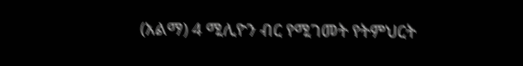(አልማ) 4 ሚሊዮን ብር የሚገመት የትምህርት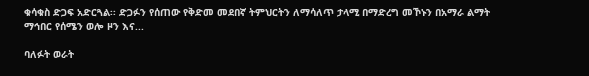ቁሳቁስ ድጋፍ አድርጓል፡፡ ድጋፉን የሰጠው የቅድመ መደበኛ ትምህርትን ለማሳለጥ ታላሚ በማድረግ መኾኑን በአማራ ልማት ማኅበር የሰሜን ወሎ ዞን እና...

ባለፉት ወራት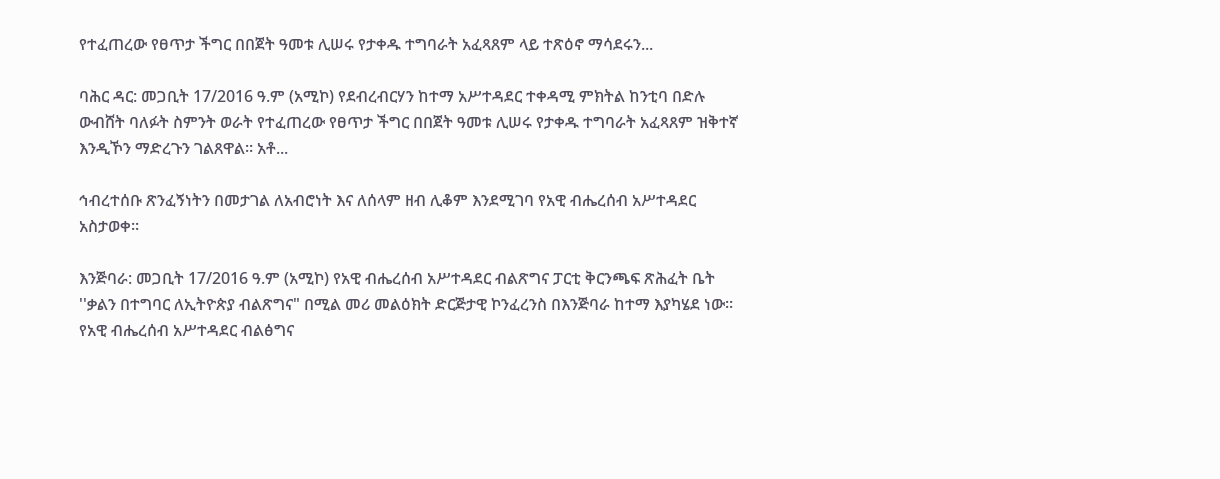የተፈጠረው የፀጥታ ችግር በበጀት ዓመቱ ሊሠሩ የታቀዱ ተግባራት አፈጻጸም ላይ ተጽዕኖ ማሳደሩን...

ባሕር ዳር: መጋቢት 17/2016 ዓ.ም (አሚኮ) የደብረብርሃን ከተማ አሥተዳደር ተቀዳሚ ምክትል ከንቲባ በድሉ ውብሸት ባለፉት ስምንት ወራት የተፈጠረው የፀጥታ ችግር በበጀት ዓመቱ ሊሠሩ የታቀዱ ተግባራት አፈጻጸም ዝቅተኛ እንዲኾን ማድረጉን ገልጸዋል። አቶ...

ኅብረተሰቡ ጽንፈኝነትን በመታገል ለአብሮነት እና ለሰላም ዘብ ሊቆም እንደሚገባ የአዊ ብሔረሰብ አሥተዳደር አስታወቀ።

እንጅባራ: መጋቢት 17/2016 ዓ.ም (አሚኮ) የአዊ ብሔረሰብ አሥተዳደር ብልጽግና ፓርቲ ቅርንጫፍ ጽሕፈት ቤት ''ቃልን በተግባር ለኢትዮጵያ ብልጽግና" በሚል መሪ መልዕክት ድርጅታዊ ኮንፈረንስ በእንጅባራ ከተማ እያካሄደ ነው። የአዊ ብሔረሰብ አሥተዳደር ብልፅግና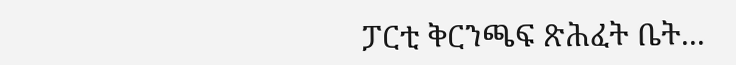ፓርቲ ቅርንጫፍ ጽሕፈት ቤት...